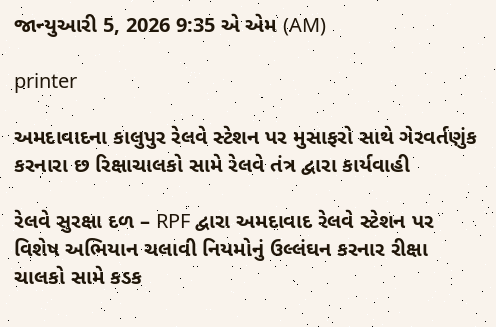જાન્યુઆરી 5, 2026 9:35 એ એમ (AM)

printer

અમદાવાદના કાલુપુર રેલવે સ્ટેશન પર મુસાફરો સાથે ગેરવર્તણુંક કરનારા છ રિક્ષાચાલકો સામે રેલવે તંત્ર દ્વારા કાર્યવાહી

રેલવે સુરક્ષા દળ – RPF દ્વારા અમદાવાદ રેલવે સ્ટેશન પર વિશેષ અભિયાન ચલાવી નિયમોનું ઉલ્લંઘન કરનાર રીક્ષા ચાલકો સામે કડક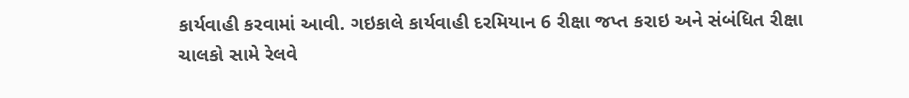કાર્યવાહી કરવામાં આવી. ગઇકાલે કાર્યવાહી દરમિયાન 6 રીક્ષા જપ્ત કરાઇ અને સંબંધિત રીક્ષા ચાલકો સામે રેલવે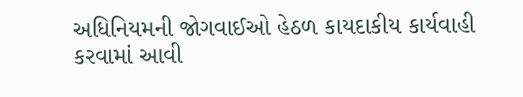અધિનિયમની જોગવાઈઓ હેઠળ કાયદાકીય કાર્યવાહી કરવામાં આવી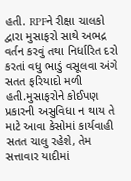હતી. RPFને રીક્ષા ચાલકો દ્વારા મુસાફરો સાથે અભદ્ર વર્તન કરવું તથા નિર્ધારિત દરો કરતાં વધુ ભાડું વસૂલવા અંગે સતત ફરિયાદો મળી હતી.મુસાફરોને કોઈપણ પ્રકારની અસુવિધા ન થાય તે માટે આવા કેસોમાં કાર્યવાહી સતત ચાલુ રહેશે, તેમ સત્તાવાર યાદીમાં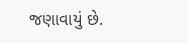જણાવાયું છે.